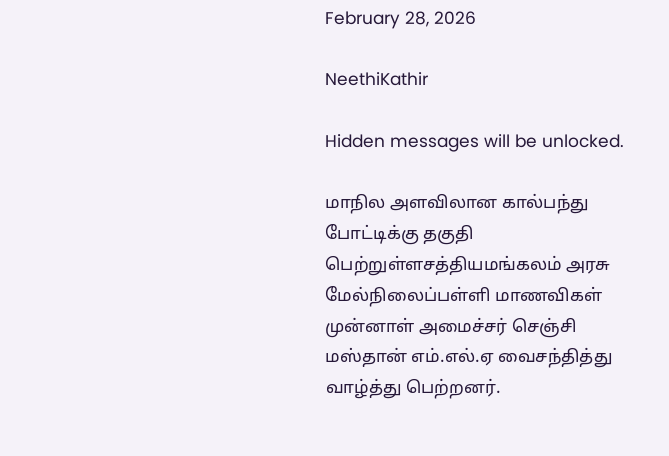February 28, 2026

NeethiKathir

Hidden messages will be unlocked.

மாநில அளவிலான கால்பந்து போட்டிக்கு தகுதி பெற்றுள்ளசத்தியமங்கலம் அரசு மேல்நிலைப்பள்ளி மாணவிகள் முன்னாள் அமைச்சர் செஞ்சி மஸ்தான் எம்.எல்.ஏ வைசந்தித்து வாழ்த்து பெற்றனர்.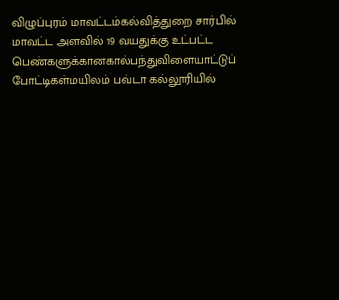விழுப்புரம் மாவட்டம்கல்வித்துறை சார்பில் மாவட்ட அளவில் 19 வயதுக்கு உட்பட்ட பெண்களுக்கானகால்பந்துவிளையாட்டுப் போட்டிகள்மயிலம் பவ்டா கல்லூரியில்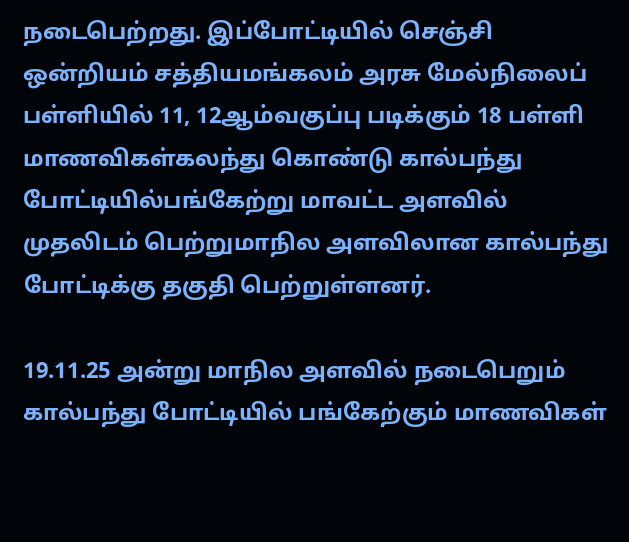நடைபெற்றது. இப்போட்டியில் செஞ்சி ஒன்றியம் சத்தியமங்கலம் அரசு மேல்நிலைப் பள்ளியில் 11, 12ஆம்வகுப்பு படிக்கும் 18 பள்ளி மாணவிகள்கலந்து கொண்டு கால்பந்து போட்டியில்பங்கேற்று மாவட்ட அளவில் முதலிடம் பெற்றுமாநில அளவிலான கால்பந்து போட்டிக்கு தகுதி பெற்றுள்ளனர்.

19.11.25 அன்று மாநில அளவில் நடைபெறும் கால்பந்து போட்டியில் பங்கேற்கும் மாணவிகள்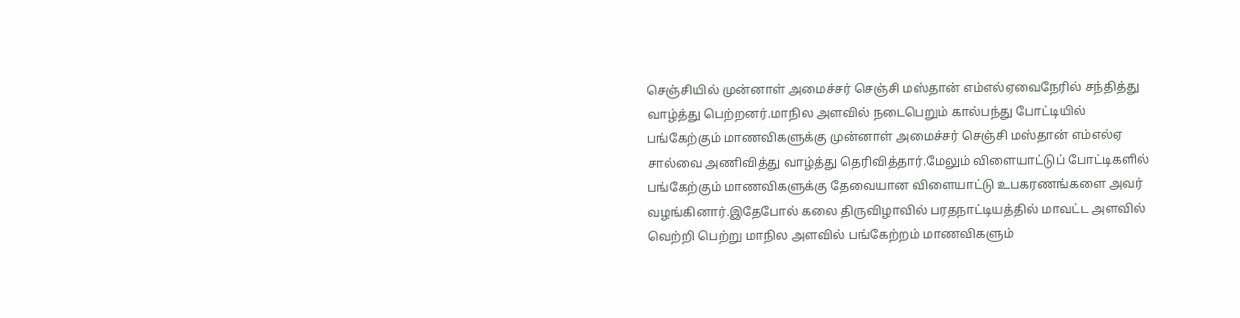செஞ்சியில் முன்னாள் அமைச்சர் செஞ்சி மஸ்தான் எம்எல்ஏவைநேரில் சந்தித்து வாழ்த்து பெற்றனர்.மாநில அளவில் நடைபெறும் கால்பந்து போட்டியில் பங்கேற்கும் மாணவிகளுக்கு முன்னாள் அமைச்சர் செஞ்சி மஸ்தான் எம்எல்ஏ சால்வை அணிவித்து வாழ்த்து தெரிவித்தார்.மேலும் விளையாட்டுப் போட்டிகளில் பங்கேற்கும் மாணவிகளுக்கு தேவையான விளையாட்டு உபகரணங்களை அவர் வழங்கினார்.இதேபோல் கலை திருவிழாவில் பரதநாட்டியத்தில் மாவட்ட அளவில் வெற்றி பெற்று மாநில அளவில் பங்கேற்றம் மாணவிகளும்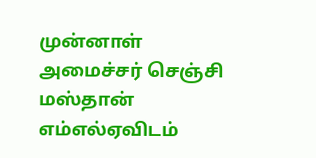முன்னாள் அமைச்சர் செஞ்சி மஸ்தான் எம்எல்ஏவிடம்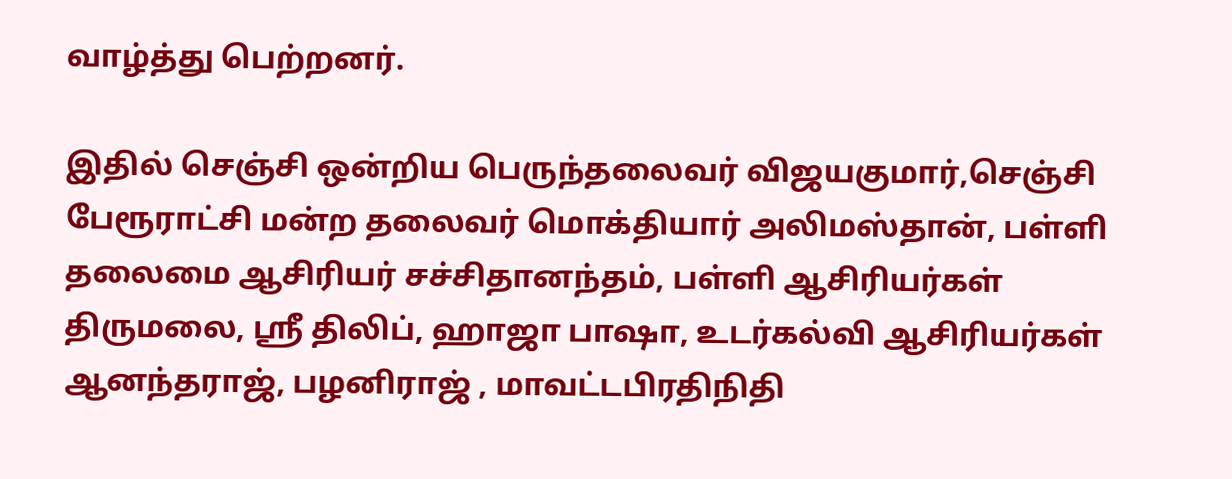வாழ்த்து பெற்றனர்.

இதில் செஞ்சி ஒன்றிய பெருந்தலைவர் விஜயகுமார்,செஞ்சி பேரூராட்சி மன்ற தலைவர் மொக்தியார் அலிமஸ்தான், பள்ளி தலைமை ஆசிரியர் சச்சிதானந்தம், பள்ளி ஆசிரியர்கள் திருமலை, ஸ்ரீ திலிப், ஹாஜா பாஷா, உடர்கல்வி ஆசிரியர்கள் ஆனந்தராஜ், பழனிராஜ் , மாவட்டபிரதிநிதி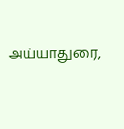அய்யாதுரை,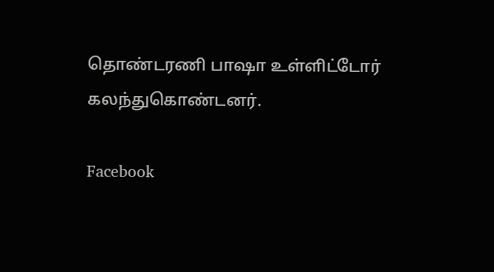தொண்டரணி பாஷா உள்ளிட்டோர் கலந்துகொண்டனர்.

Facebook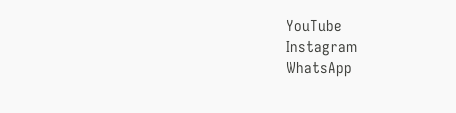YouTube
Instagram
WhatsApp